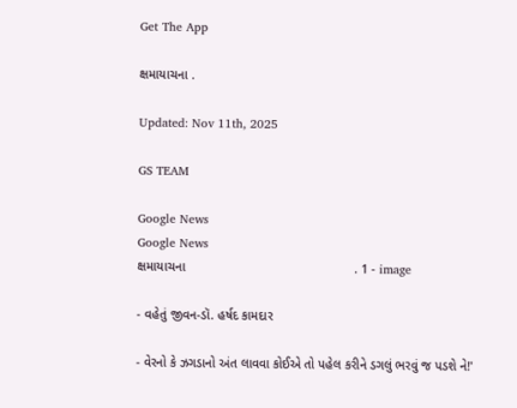Get The App

ક્ષમાયાચના .

Updated: Nov 11th, 2025

GS TEAM

Google News
Google News
ક્ષમાયાચના                                               . 1 - image

- વહેતું જીવન-ડૉ. હર્ષદ કામદાર

- વેરનો કે ઝગડાનો અંત લાવવા કોઈએ તો પહેલ કરીને ડગલું ભરવું જ પડશે ને!'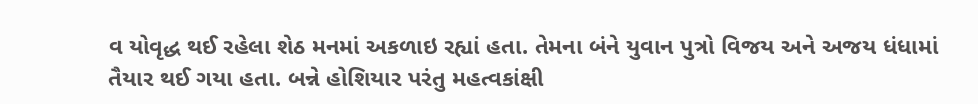વ યોવૃદ્ધ થઈ રહેલા શેઠ મનમાં અકળાઇ રહ્યાં હતા. તેમના બંને યુવાન પુત્રો વિજય અને અજય ધંધામાં તૈયાર થઈ ગયા હતા. બન્ને હોશિયાર પરંતુ મહત્વકાંક્ષી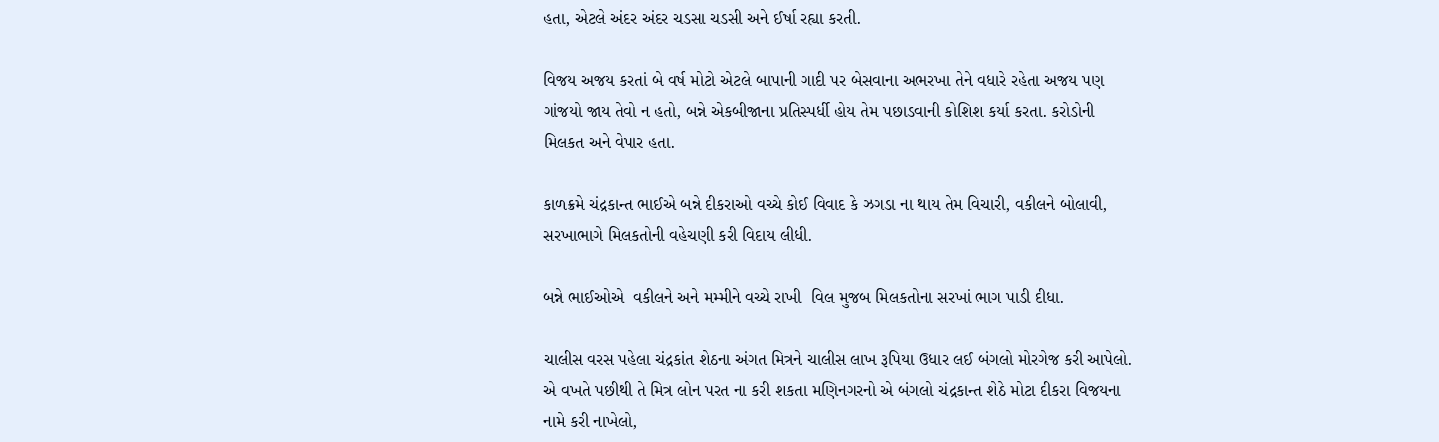હતા, એટલે અંદર અંદર ચડસા ચડસી અને ઈર્ષા રહ્યા કરતી.

વિજય અજય કરતાં બે વર્ષ મોટો એટલે બાપાની ગાદી પર બેસવાના અભરખા તેને વધારે રહેતા અજય પણ ગાંજયો જાય તેવો ન હતો, બન્ને એકબીજાના પ્રતિસ્પર્ધી હોય તેમ પછાડવાની કોશિશ કર્યા કરતા. કરોડોની મિલકત અને વેપાર હતા.

કાળક્રમે ચંદ્રકાન્ત ભાઈએ બન્ને દીકરાઓ વચ્ચે કોઈ વિવાદ કે ઝગડા ના થાય તેમ વિચારી, વકીલને બોલાવી, સરખાભાગે મિલકતોની વહેચણી કરી વિદાય લીધી.

બન્ને ભાઈઓએ  વકીલને અને મમ્મીને વચ્ચે રાખી  વિલ મુજબ મિલકતોના સરખાં ભાગ પાડી દીધા.

ચાલીસ વરસ પહેલા ચંદ્રકાંત શેઠના અંગત મિત્રને ચાલીસ લાખ રૂપિયા ઉધાર લઈ બંગલો મોરગેજ કરી આપેલો. એ વખતે પછીથી તે મિત્ર લોન પરત ના કરી શકતા મણિનગરનો એ બંગલો ચંદ્રકાન્ત શેઠે મોટા દીકરા વિજયના નામે કરી નાખેલો,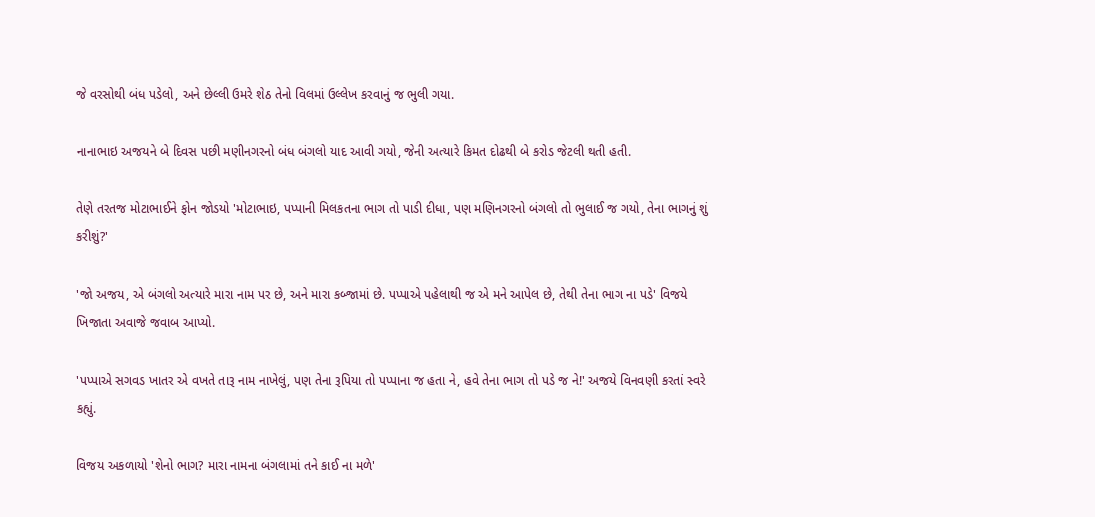જે વરસોથી બંધ પડેલો, અને છેલ્લી ઉમરે શેઠ તેનો વિલમાં ઉલ્લેખ કરવાનું જ ભુલી ગયા.

નાનાભાઇ અજયને બે દિવસ પછી મણીનગરનો બંધ બંગલો યાદ આવી ગયો, જેની અત્યારે કિમત દોઢથી બે કરોડ જેટલી થતી હતી.

તેણે તરતજ મોટાભાઈને ફોન જોડયો 'મોટાભાઇ, પપ્પાની મિલકતના ભાગ તો પાડી દીધા, પણ મણિનગરનો બંગલો તો ભુલાઈ જ ગયો, તેના ભાગનું શું કરીશું?'

'જો અજય, એ બંગલો અત્યારે મારા નામ પર છે, અને મારા કબ્જામાં છે. પપ્પાએ પહેલાથી જ એ મને આપેલ છે, તેથી તેના ભાગ ના પડે' વિજયે ખિજાતા અવાજે જવાબ આપ્યો.

'પપ્પાએ સગવડ ખાતર એ વખતે તારૂ નામ નાખેલું, પણ તેના રૂપિયા તો પપ્પાના જ હતા ને, હવે તેના ભાગ તો પડે જ ને!' અજયે વિનવણી કરતાં સ્વરે કહ્યું.

વિજય અકળાયો 'શેનો ભાગ? મારા નામના બંગલામાં તને કાઈ ના મળે'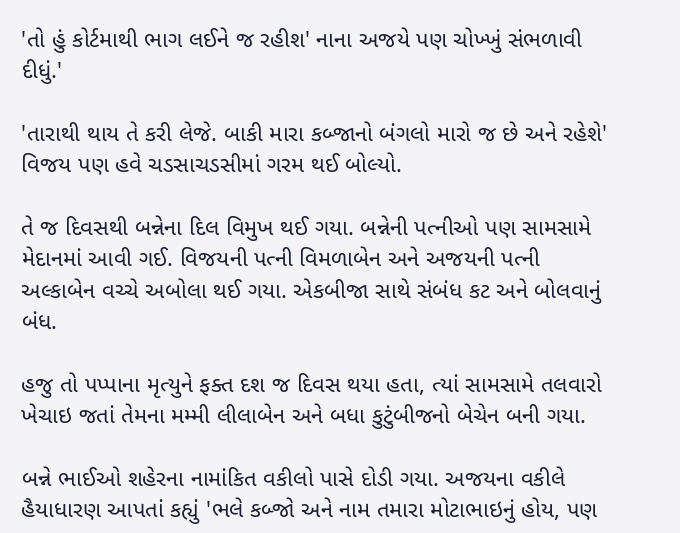'તો હું કોર્ટમાથી ભાગ લઈને જ રહીશ' નાના અજયે પણ ચોખ્ખું સંભળાવી દીધું.'

'તારાથી થાય તે કરી લેજે. બાકી મારા કબ્જાનો બંગલો મારો જ છે અને રહેશે' વિજય પણ હવે ચડસાચડસીમાં ગરમ થઈ બોલ્યો.

તે જ દિવસથી બન્નેના દિલ વિમુખ થઈ ગયા. બન્નેની પત્નીઓ પણ સામસામે મેદાનમાં આવી ગઈ. વિજયની પત્ની વિમળાબેન અને અજયની પત્ની અલ્કાબેન વચ્ચે અબોલા થઈ ગયા. એકબીજા સાથે સંબંધ કટ અને બોલવાનું બંધ.

હજુ તો પપ્પાના મૃત્યુને ફક્ત દશ જ દિવસ થયા હતા, ત્યાં સામસામે તલવારો ખેચાઇ જતાં તેમના મમ્મી લીલાબેન અને બધા કુટુંબીજનો બેચેન બની ગયા.

બન્ને ભાઈઓ શહેરના નામાંકિત વકીલો પાસે દોડી ગયા. અજયના વકીલે હૈયાધારણ આપતાં કહ્યું 'ભલે કબ્જો અને નામ તમારા મોટાભાઇનું હોય, પણ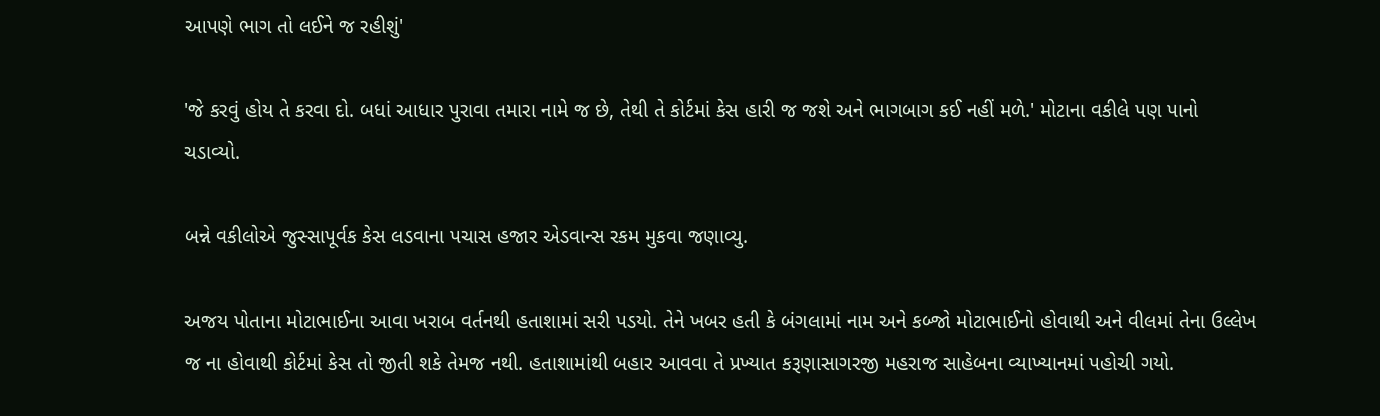આપણે ભાગ તો લઈને જ રહીશું'

'જે કરવું હોય તે કરવા દો. બધાં આધાર પુરાવા તમારા નામે જ છે, તેથી તે કોર્ટમાં કેસ હારી જ જશે અને ભાગબાગ કઈ નહીં મળે.' મોટાના વકીલે પણ પાનો ચડાવ્યો.

બન્ને વકીલોએ જુસ્સાપૂર્વક કેસ લડવાના પચાસ હજાર એડવાન્સ રકમ મુકવા જણાવ્યુ.

અજય પોતાના મોટાભાઈના આવા ખરાબ વર્તનથી હતાશામાં સરી પડયો. તેને ખબર હતી કે બંગલામાં નામ અને કબ્જો મોટાભાઈનો હોવાથી અને વીલમાં તેના ઉલ્લેખ જ ના હોવાથી કોર્ટમાં કેસ તો જીતી શકે તેમજ નથી. હતાશામાંથી બહાર આવવા તે પ્રખ્યાત કરૂણાસાગરજી મહરાજ સાહેબના વ્યાખ્યાનમાં પહોચી ગયો.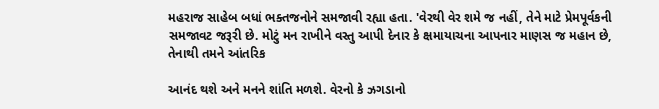મહરાજ સાહેબ બધાં ભક્તજનોને સમજાવી રહ્યા હતા. 'વેરથી વેર શમે જ નહીં, તેને માટે પ્રેમપૂર્વકની સમજાવટ જરૂરી છે. મોટું મન રાખીને વસ્તુ આપી દેનાર કે ક્ષમાયાચના આપનાર માણસ જ મહાન છે, તેનાથી તમને આંતરિક

આનંદ થશે અને મનને શાંતિ મળશે. વેરનો કે ઝગડાનો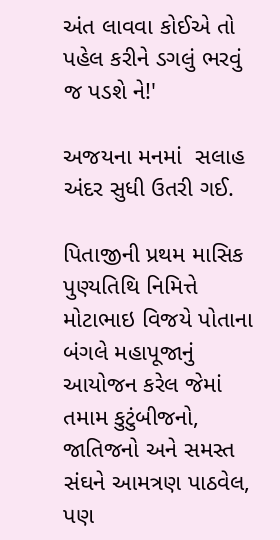અંત લાવવા કોઈએ તો પહેલ કરીને ડગલું ભરવું જ પડશે ને!'

અજયના મનમાં  સલાહ અંદર સુધી ઉતરી ગઈ.

પિતાજીની પ્રથમ માસિક પુણ્યતિથિ નિમિત્તે મોટાભાઇ વિજયે પોતાના બંગલે મહાપૂજાનું આયોજન કરેલ જેમાં તમામ કુટુંબીજનો, જાતિજનો અને સમસ્ત સંઘને આમત્રણ પાઠવેલ, પણ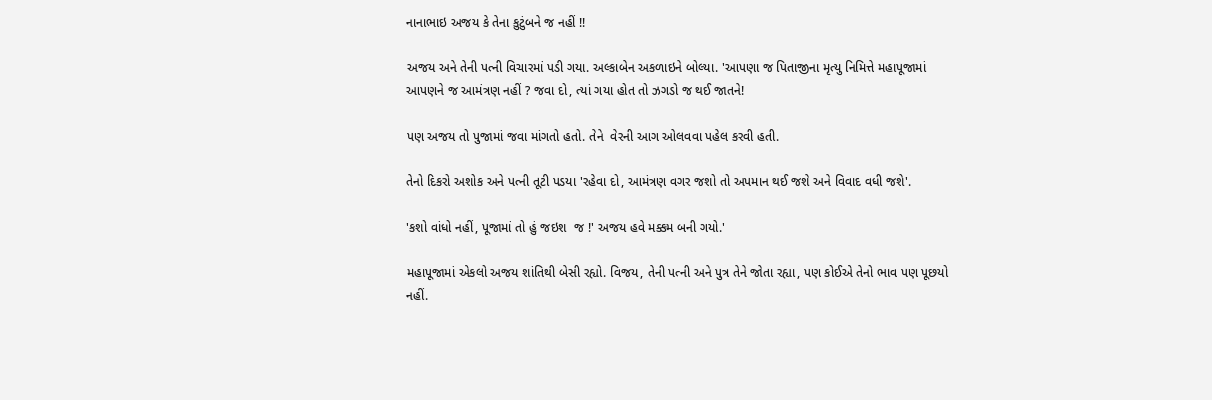નાનાભાઇ અજય કે તેના કુટુંબને જ નહીં !!

અજય અને તેની પત્ની વિચારમાં પડી ગયા. અલ્કાબેન અકળાઇને બોલ્યા. 'આપણા જ પિતાજીના મૃત્યુ નિમિત્તે મહાપૂજામાં આપણને જ આમંત્રણ નહીં ? જવા દો, ત્યાં ગયા હોત તો ઝગડો જ થઈ જાતને!

પણ અજય તો પુજામાં જવા માંગતો હતો. તેને  વેરની આગ ઓલવવા પહેલ કરવી હતી.

તેનો દિકરો અશોક અને પત્ની તૂટી પડયા 'રહેવા દો, આમંત્રણ વગર જશો તો અપમાન થઈ જશે અને વિવાદ વધી જશે'.

'કશો વાંધો નહીં, પૂજામાં તો હું જઇશ  જ !' અજય હવે મક્કમ બની ગયો.'

મહાપૂજામાં એકલો અજય શાંતિથી બેસી રહ્યો. વિજય, તેની પત્ની અને પુત્ર તેને જોતા રહ્યા, પણ કોઈએ તેનો ભાવ પણ પૂછયો નહીં.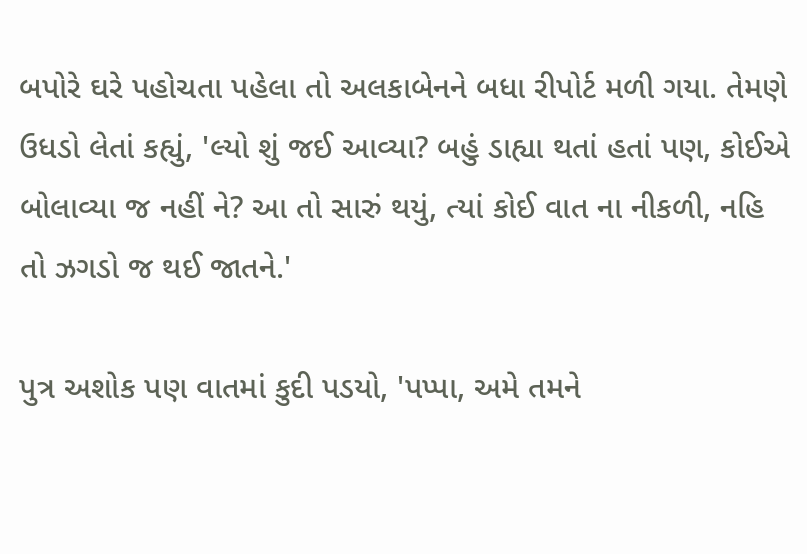બપોરે ઘરે પહોચતા પહેલા તો અલકાબેનને બધા રીપોર્ટ મળી ગયા. તેમણે ઉધડો લેતાં કહ્યું, 'લ્યો શું જઈ આવ્યા? બહું ડાહ્યા થતાં હતાં પણ, કોઈએ બોલાવ્યા જ નહીં ને? આ તો સારું થયું, ત્યાં કોઈ વાત ના નીકળી, નહિ તો ઝગડો જ થઈ જાતને.'

પુત્ર અશોક પણ વાતમાં કુદી પડયો, 'પપ્પા, અમે તમને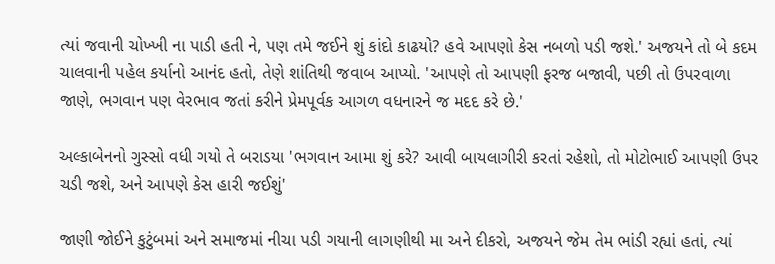ત્યાં જવાની ચોખ્ખી ના પાડી હતી ને, પણ તમે જઈને શું કાંદો કાઢયો? હવે આપણો કેસ નબળો પડી જશે.' અજયને તો બે કદમ ચાલવાની પહેલ કર્યાનો આનંદ હતો, તેણે શાંતિથી જવાબ આપ્યો. 'આપણે તો આપણી ફરજ બજાવી, પછી તો ઉપરવાળા જાણે, ભગવાન પણ વેરભાવ જતાં કરીને પ્રેમપૂર્વક આગળ વધનારને જ મદદ કરે છે.'

અલ્કાબેનનો ગુસ્સો વધી ગયો તે બરાડયા 'ભગવાન આમા શું કરે? આવી બાયલાગીરી કરતાં રહેશો, તો મોટોભાઈ આપણી ઉપર ચડી જશે, અને આપણે કેસ હારી જઈશું'

જાણી જોઈને કુટુંબમાં અને સમાજમાં નીચા પડી ગયાની લાગણીથી મા અને દીકરો, અજયને જેમ તેમ ભાંડી રહ્યાં હતાં, ત્યાં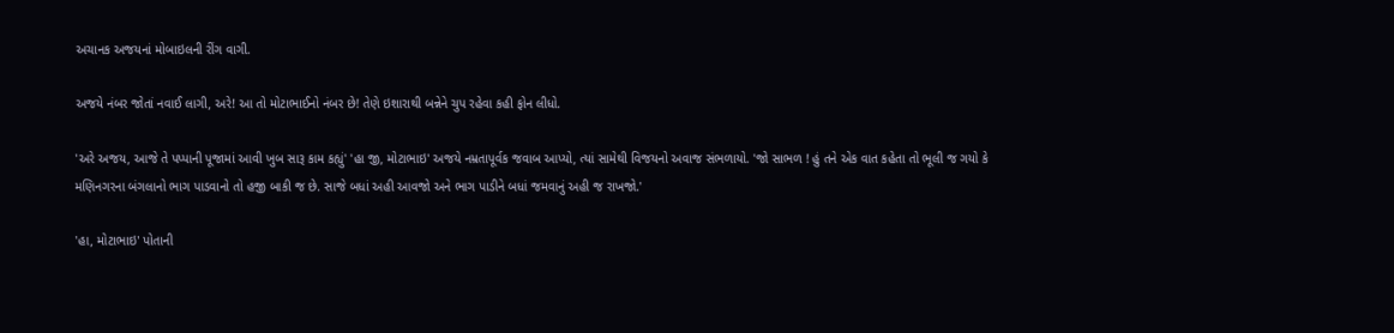અચાનક અજયનાં મોબાઇલની રીંગ વાગી.

અજયે નંબર જોતાં નવાઈ લાગી, અરે! આ તો મોટાભાઈનો નંબર છે! તેણે ઇશારાથી બન્નેને ચુપ રહેવા કહી ફોન લીધો.

'અરે અજય, આજે તે પપ્પાની પૂજામાં આવી ખુબ સારૂ કામ કહ્યું' 'હા જી, મોટાભાઇ' અજયે નમ્રતાપૂર્વક જવાબ આપ્યો, ત્યાં સામેથી વિજયનો અવાજ સંભળાયો. 'જો સાભળ ! હું તને એક વાત કહેતા તો ભૂલી જ ગયો કે મણિનગરના બંગલાનો ભાગ પાડવાનો તો હજી બાકી જ છે. સાજે બધાં અહી આવજો અને ભાગ પાડીને બધાં જમવાનું અહી જ રાખજો.'

'હા, મોટાભાઇ' પોતાની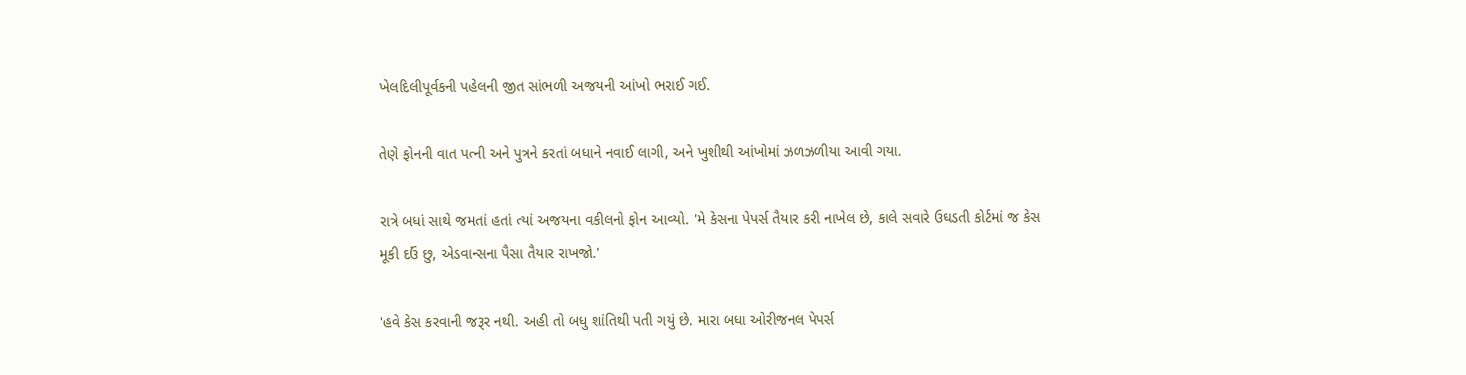ખેલદિલીપૂર્વકની પહેલની જીત સાંભળી અજયની આંખો ભરાઈ ગઈ.

તેણે ફોનની વાત પત્ની અને પુત્રને કરતાં બધાને નવાઈ લાગી, અને ખુશીથી આંખોમાં ઝળઝળીયા આવી ગયા.

રાત્રે બધાં સાથે જમતાં હતાં ત્યાં અજયના વકીલનો ફોન આવ્યો. 'મે કેસના પેપર્સ તૈયાર કરી નાખેલ છે, કાલે સવારે ઉઘડતી કોર્ટમાં જ કેસ મૂકી દઉં છુ, એડવાન્સના પૈસા તૈયાર રાખજો.'

'હવે કેસ કરવાની જરૂર નથી. અહી તો બધુ શાંતિથી પતી ગયું છે. મારા બધા ઓરીજનલ પેપર્સ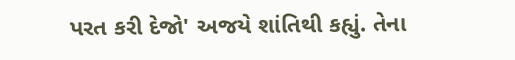પરત કરી દેજો' અજયે શાંતિથી કહ્યું. તેના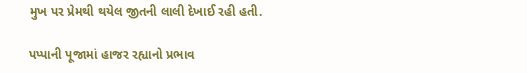મુખ પર પ્રેમથી થયેલ જીતની લાલી દેખાઈ રહી હતી.

પપ્પાની પૂજામાં હાજર રહ્યાનો પ્રભાવ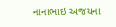નાનાભાઇ અજયના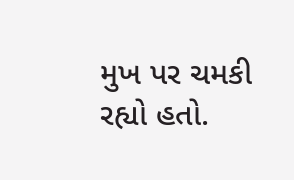મુખ પર ચમકી રહ્યો હતો.